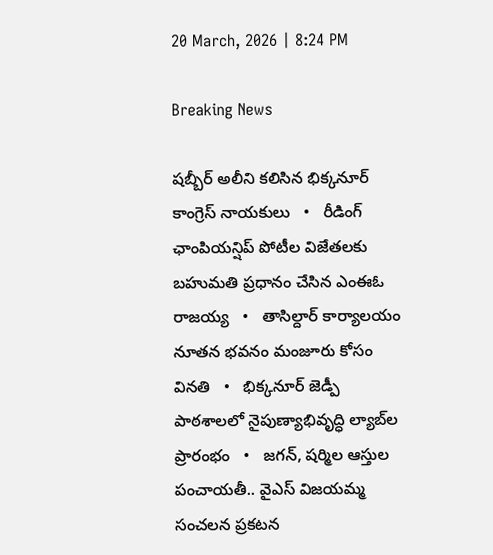20 March, 2026 | 8:24 PM

Breaking News

షబ్బీర్ అలీని కలిసిన భిక్కనూర్ కాంగ్రెస్ నాయకులు   •   రీడింగ్ ఛాంపియన్షిప్ పోటీల విజేతలకు బహుమతి ప్రధానం చేసిన ఎంఈఓ రాజయ్య   •   తాసిల్దార్ కార్యాలయం నూతన భవనం మంజూరు కోసం వినతి   •   భిక్కనూర్ జెడ్పీ పాఠశాలలో నైపుణ్యాభివృద్ధి ల్యాబ్‌ల ప్రారంభం   •   జగన్, షర్మిల ఆస్తుల పంచాయతీ.. వైఎస్ విజయమ్మ సంచలన ప్రకటన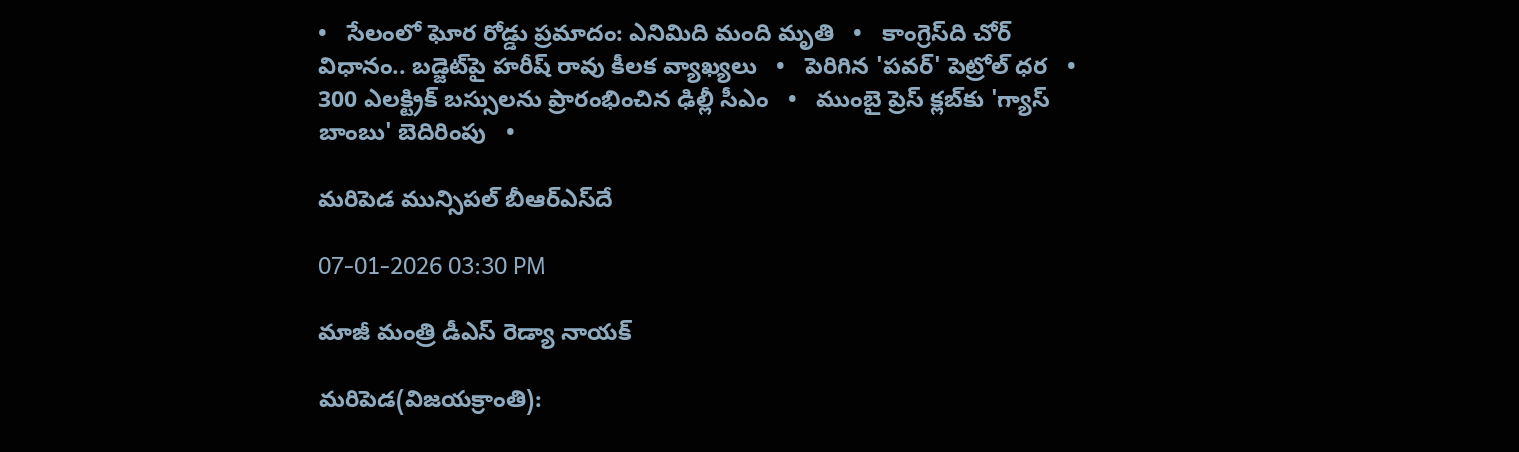•   సేలంలో ఘోర రోడ్డు ప్రమాదం: ఎనిమిది మంది మృతి   •   కాంగ్రెస్‌ది చోర్ విధానం.. బడ్జెట్‌పై హరీష్ రావు కీలక వ్యాఖ్యలు   •   పెరిగిన 'పవర్‌' పెట్రోల్‌ ధర   •   300 ఎలక్ట్రిక్ బస్సులను ప్రారంభించిన ఢిల్లీ సీఎం   •   ముంబై ప్రెస్ క్లబ్‌కు 'గ్యాస్ బాంబు' బెదిరింపు   •

మరిపెడ మున్సిపల్ బీఆర్‌ఎస్‌దే

07-01-2026 03:30 PM

మాజీ మంత్రి డీఎస్ రెడ్యా నాయక్

మరిపెడ(విజయక్రాంతి):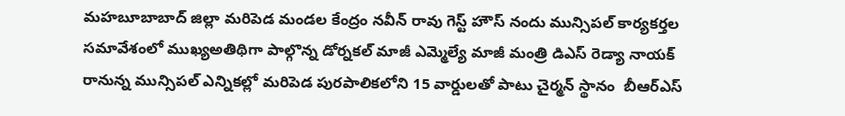మహబూబాబాద్ జిల్లా మరిపెడ మండల కేంద్రం నవీన్ రావు గెస్ట్ హౌస్ నందు మున్సిపల్ కార్యకర్తల సమావేశంలో ముఖ్యఅతిథిగా పాల్గొన్న డోర్నకల్ మాజీ ఎమ్మెల్యే మాజీ మంత్రి డిఎస్ రెడ్యా నాయక్ రానున్న మున్సిపల్ ఎన్నికల్లో మరిపెడ పురపాలికలోని 15 వార్డులతో పాటు చైర్మన్ స్థానం  బీఆర్ఎస్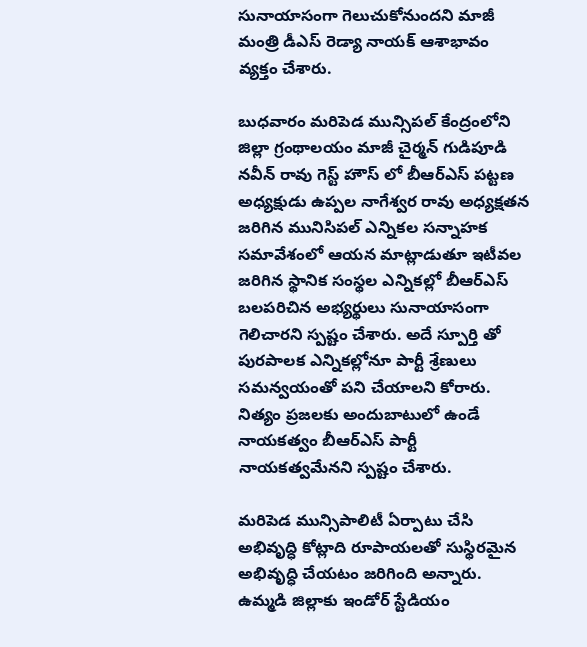సునాయాసంగా గెలుచుకోనుందని మాజీ మంత్రి డీఎస్ రెడ్యా నాయక్ ఆశాభావం వ్యక్తం చేశారు.

బుధవారం మరిపెడ మున్సిపల్ కేంద్రంలోని జిల్లా గ్రంథాలయం మాజీ చైర్మన్ గుడిపూడి నవీన్ రావు గెస్ట్ హౌస్ లో బీఆర్ఎస్ పట్టణ అధ్యక్షుడు ఉప్పల నాగేశ్వర రావు అధ్యక్షతన జరిగిన మునిసిపల్ ఎన్నికల సన్నాహక సమావేశంలో ఆయన మాట్లాడుతూ ఇటీవల జరిగిన స్థానిక సంస్థల ఎన్నికల్లో బీఆర్ఎస్ బలపరిచిన అభ్యర్థులు సునాయాసంగా గెలిచారని స్పష్టం చేశారు. అదే స్పూర్తి తో పురపాలక ఎన్నికల్లోనూ పార్టీ శ్రేణులు సమన్వయంతో పని చేయాలని కోరారు. నిత్యం ప్రజలకు అందుబాటులో ఉండే నాయకత్వం బీఆర్ఎస్ పార్టీ నాయకత్వమేనని స్పష్టం చేశారు.

మరిపెడ మున్సిపాలిటీ ఏర్పాటు చేసి అభివృద్ధి కోట్లాది రూపాయలతో సుస్థిరమైన అభివృద్ధి చేయటం జరిగింది అన్నారు. ఉమ్మడి జిల్లాకు ఇండోర్ స్టేడియం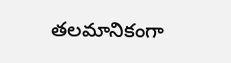తలమానికంగా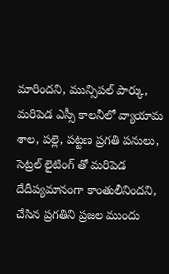మారిందని, మున్సిపల్ పార్కు, మరిపెడ ఎస్సీ కాలనీలో వ్యాయామ శాల, పల్లె, పట్టణ ప్రగతి పనులు, సెట్రల్ లైటింగ్ తో మరిపెడ దేదీప్యమానంగా కాంతులీనిందని, చేసిన ప్రగతిని ప్రజల ముందు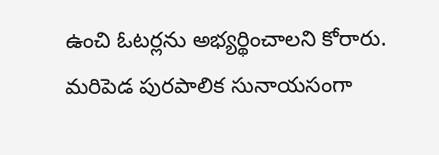ఉంచి ఓటర్లను అభ్యర్థించాలని కోరారు. మరిపెడ పురపాలిక సునాయసంగా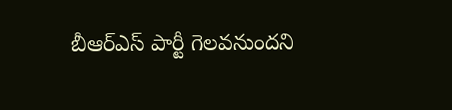బీఆర్ఎస్ పార్టీ గెలవనుందని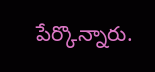పేర్కొన్నారు.